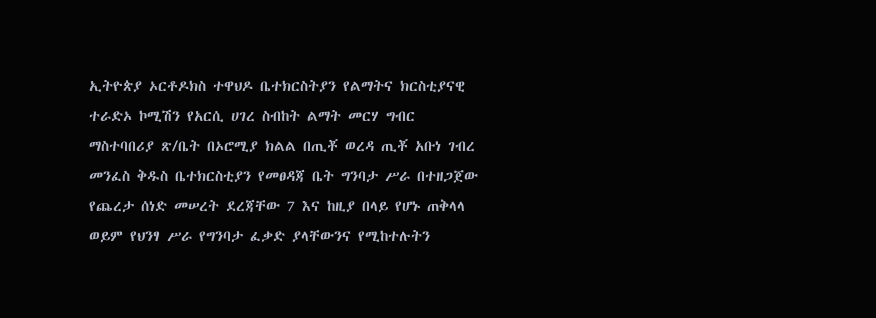ኢትዮጵያ ኦርቶዶክስ ተዋህዶ ቤተክርስትያን የልማትና ክርስቲያናዊ ተራድኦ ኮሚሽን የአርሲ ሀገረ ስብከት ልማት መርሃ ግብር ማስተባበሪያ ጽ/ቤት በኦሮሚያ ክልል በጢቾ ወረዳ ጢቾ አቡነ ገብረ መንፈስ ቅዱስ ቤተክርስቲያን የመፀዳጃ ቤት ግንባታ ሥራ በተዘጋጀው የጨረታ ሰነድ መሠረት ደረጃቸው 7 እና ከዚያ በላይ የሆኑ ጠቅላላ ወይም የህንፃ ሥራ የግንባታ ፈቃድ ያላቸውንና የሚከተሉትን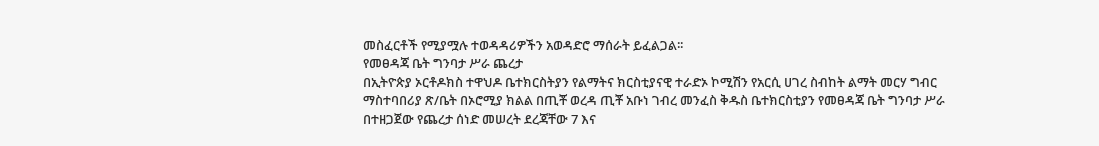መስፈርቶች የሚያሟሉ ተወዳዳሪዎችን አወዳድሮ ማሰራት ይፈልጋል፡፡
የመፀዳጃ ቤት ግንባታ ሥራ ጨረታ
በኢትዮጵያ ኦርቶዶክስ ተዋህዶ ቤተክርስትያን የልማትና ክርስቲያናዊ ተራድኦ ኮሚሽን የአርሲ ሀገረ ስብከት ልማት መርሃ ግብር ማስተባበሪያ ጽ/ቤት በኦሮሚያ ክልል በጢቾ ወረዳ ጢቾ አቡነ ገብረ መንፈስ ቅዱስ ቤተክርስቲያን የመፀዳጃ ቤት ግንባታ ሥራ በተዘጋጀው የጨረታ ሰነድ መሠረት ደረጃቸው 7 እና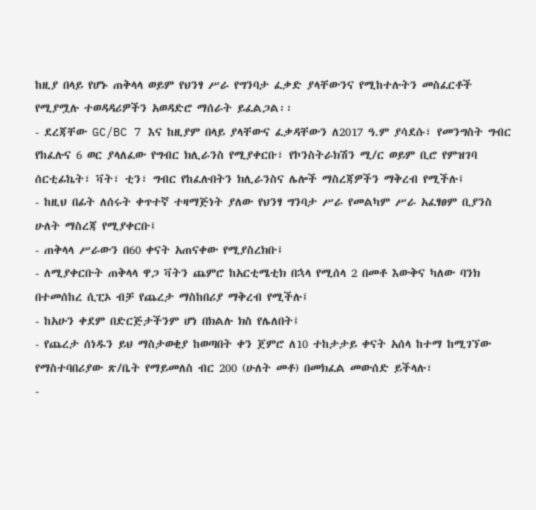ከዚያ በላይ የሆኑ ጠቅላላ ወይም የህንፃ ሥራ የግንባታ ፈቃድ ያላቸውንና የሚከተሉትን መስፈርቶች የሚያሟሉ ተወዳዳሪዎችን አወዳድሮ ማሰራት ይፈልጋል፡፡
- ደረጃቸው GC/BC 7 እና ከዚያም በላይ ያላቸውና ፈቃዳቸውን ለ2017 ዓ.ም ያሳደሱ፣ የመንግስት ግብር የከፈሉና 6 ወር ያላለፈው የግብር ክሊራንስ የሚያቀርቡ፣ የኮንስትራክሽን ሚ/ር ወይም ቢሮ የምዝገባ ሰርቲፊኬት፣ ቫት፣ ቲን፣ ግብር የከፈሉበትን ክሊራንስና ሌሎች ማስረጃዎችን ማቅረብ የሚችሉ፤
- ከዚህ በፊት ለሰሩት ቀጥተኛ ተዛማጅነት ያለው የህንፃ ግንባታ ሥራ የመልካም ሥራ አፈፃፀም ቢያንስ ሁለት ማስረጃ የሚያቀርቡ፤
- ጠቅላላ ሥራውን በ60 ቀናት አጠናቀው የሚያስረክቡ፤
- ለሚያቀርቡት ጠቅላላ ዋጋ ቫትን ጨምሮ ከአርቲሜቲክ በኋላ የሚሰላ 2 በመቶ እውቅና ካለው ባንክ በተመሰከረ ሲፒኦ ብቻ የጨረታ ማስከበሪያ ማቅረብ የሚችሉ፤
- ከአሁን ቀደም በድርጅታችንም ሆነ በክልሉ ክስ የሌለበት፤
- የጨረታ ሰነዱን ይህ ማስታወቂያ ከወጣበት ቀን ጀምሮ ለ10 ተከታታይ ቀናት አሰላ ከተማ ከሚገኘው የማስተባበሪያው ጽ/ቤት የማይመለስ ብር 200 (ሁለት መቶ) በመክፈል መውሰድ ይችላሉ፣
-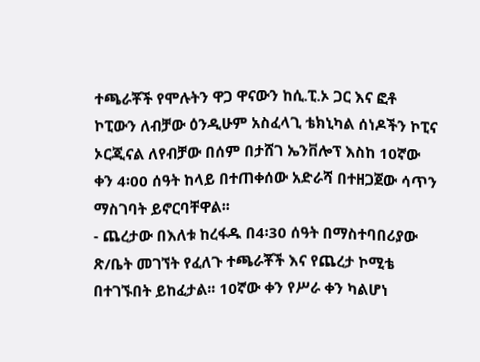ተጫራቾች የሞሉትን ዋጋ ዋናውን ከሲ.ፒ.ኦ ጋር እና ፎቶ ኮፒውን ለብቻው ዕንዲሁም አስፈላጊ ቴክኒካል ሰነዶችን ኮፒና ኦርጂናል ለየብቻው በሰም በታሸገ ኤንቨሎፕ እስከ 10ኛው ቀን 4፡00 ሰዓት ከላይ በተጠቀሰው አድራሻ በተዘጋጀው ሳጥን ማስገባት ይኖርባቸዋል፡፡
- ጨረታው በእለቱ ከረፋዱ በ4፡30 ሰዓት በማስተባበሪያው ጽ/ቤት መገኘት የፈለጉ ተጫራቾች እና የጨረታ ኮሚቴ በተገኙበት ይከፈታል፡፡ 10ኛው ቀን የሥራ ቀን ካልሆነ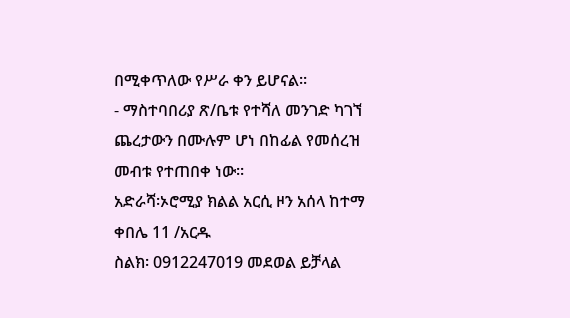በሚቀጥለው የሥራ ቀን ይሆናል፡፡
- ማስተባበሪያ ጽ/ቤቱ የተሻለ መንገድ ካገኘ ጨረታውን በሙሉም ሆነ በከፊል የመሰረዝ መብቱ የተጠበቀ ነው፡፡
አድራሻ፡ኦሮሚያ ክልል አርሲ ዞን አሰላ ከተማ ቀበሌ 11 /አርዱ
ስልክ፡ 0912247019 መደወል ይቻላል